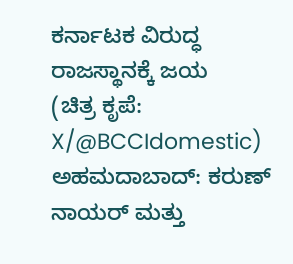ಕರ್ನಾಟಕ ವಿರುದ್ಧ ರಾಜಸ್ಥಾನಕ್ಕೆ ಜಯ
(ಚಿತ್ರ ಕೃಪೆ: X/@BCCIdomestic)
ಅಹಮದಾಬಾದ್: ಕರುಣ್ ನಾಯರ್ ಮತ್ತು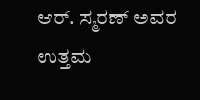ಆರ್. ಸ್ಮರಣ್ ಅವರ ಉತ್ತಮ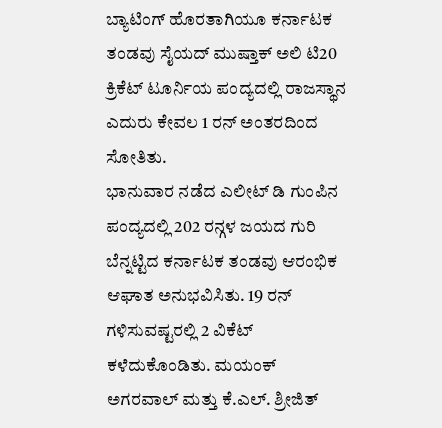ಬ್ಯಾಟಿಂಗ್ ಹೊರತಾಗಿಯೂ ಕರ್ನಾಟಕ ತಂಡವು ಸೈಯದ್ ಮುಷ್ತಾಕ್ ಅಲಿ ಟಿ20 ಕ್ರಿಕೆಟ್ ಟೂರ್ನಿಯ ಪಂದ್ಯದಲ್ಲಿ ರಾಜಸ್ಥಾನ ಎದುರು ಕೇವಲ 1 ರನ್ ಅಂತರದಿಂದ ಸೋತಿತು.
ಭಾನುವಾರ ನಡೆದ ಎಲೀಟ್ ಡಿ ಗುಂಪಿನ ಪಂದ್ಯದಲ್ಲಿ 202 ರನ್ಗಳ ಜಯದ ಗುರಿ ಬೆನ್ನಟ್ಟಿದ ಕರ್ನಾಟಕ ತಂಡವು ಆರಂಭಿಕ ಆಘಾತ ಅನುಭವಿಸಿತು. 19 ರನ್ ಗಳಿಸುವಷ್ಟರಲ್ಲಿ 2 ವಿಕೆಟ್ ಕಳೆದುಕೊಂಡಿತು. ಮಯಂಕ್ ಅಗರವಾಲ್ ಮತ್ತು ಕೆ.ಎಲ್. ಶ್ರೀಜಿತ್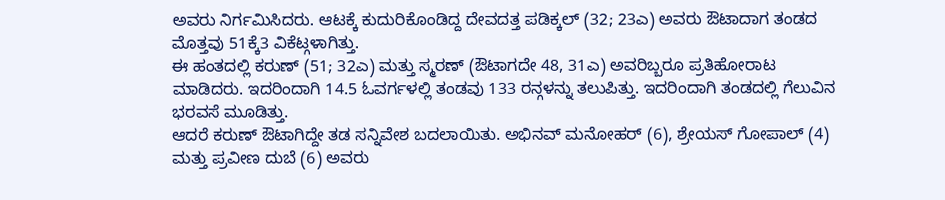ಅವರು ನಿರ್ಗಮಿಸಿದರು. ಆಟಕ್ಕೆ ಕುದುರಿಕೊಂಡಿದ್ದ ದೇವದತ್ತ ಪಡಿಕ್ಕಲ್ (32; 23ಎ) ಅವರು ಔಟಾದಾಗ ತಂಡದ ಮೊತ್ತವು 51ಕ್ಕೆ3 ವಿಕೆಟ್ಗಳಾಗಿತ್ತು.
ಈ ಹಂತದಲ್ಲಿ ಕರುಣ್ (51; 32ಎ) ಮತ್ತು ಸ್ಮರಣ್ (ಔಟಾಗದೇ 48, 31ಎ) ಅವರಿಬ್ಬರೂ ಪ್ರತಿಹೋರಾಟ ಮಾಡಿದರು. ಇದರಿಂದಾಗಿ 14.5 ಓವರ್ಗಳಲ್ಲಿ ತಂಡವು 133 ರನ್ಗಳನ್ನು ತಲುಪಿತ್ತು. ಇದರಿಂದಾಗಿ ತಂಡದಲ್ಲಿ ಗೆಲುವಿನ ಭರವಸೆ ಮೂಡಿತ್ತು.
ಆದರೆ ಕರುಣ್ ಔಟಾಗಿದ್ದೇ ತಡ ಸನ್ನಿವೇಶ ಬದಲಾಯಿತು. ಅಭಿನವ್ ಮನೋಹರ್ (6), ಶ್ರೇಯಸ್ ಗೋಪಾಲ್ (4) ಮತ್ತು ಪ್ರವೀಣ ದುಬೆ (6) ಅವರು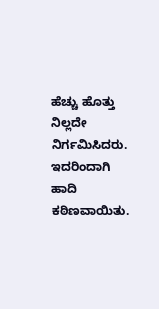ಹೆಚ್ಚು ಹೊತ್ತು ನಿಲ್ಲದೇ ನಿರ್ಗಮಿಸಿದರು. ಇದರಿಂದಾಗಿ ಹಾದಿ ಕಠಿಣವಾಯಿತು.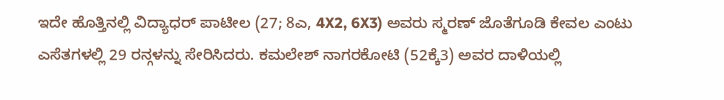ಇದೇ ಹೊತ್ತಿನಲ್ಲಿ ವಿದ್ಯಾಧರ್ ಪಾಟೀಲ (27; 8ಎ, 4X2, 6X3) ಅವರು ಸ್ಮರಣ್ ಜೊತೆಗೂಡಿ ಕೇವಲ ಎಂಟು ಎಸೆತಗಳಲ್ಲಿ 29 ರನ್ಗಳನ್ನು ಸೇರಿಸಿದರು. ಕಮಲೇಶ್ ನಾಗರಕೋಟಿ (52ಕ್ಕೆ3) ಅವರ ದಾಳಿಯಲ್ಲಿ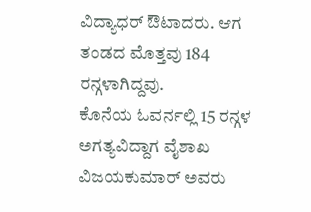ವಿದ್ಯಾಧರ್ ಔಟಾದರು. ಆಗ ತಂಡದ ಮೊತ್ತವು 184 ರನ್ಗಳಾಗಿದ್ದವು.
ಕೊನೆಯ ಓವರ್ನಲ್ಲಿ 15 ರನ್ಗಳ ಅಗತ್ಯವಿದ್ದಾಗ ವೈಶಾಖ ವಿಜಯಕುಮಾರ್ ಅವರು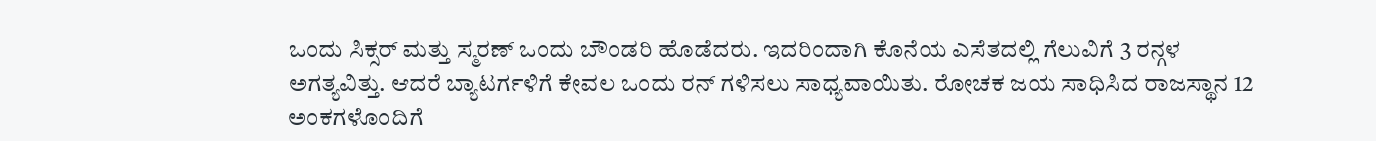ಒಂದು ಸಿಕ್ಸರ್ ಮತ್ತು ಸ್ಮರಣ್ ಒಂದು ಬೌಂಡರಿ ಹೊಡೆದರು. ಇದರಿಂದಾಗಿ ಕೊನೆಯ ಎಸೆತದಲ್ಲಿ ಗೆಲುವಿಗೆ 3 ರನ್ಗಳ ಅಗತ್ಯವಿತ್ತು. ಆದರೆ ಬ್ಯಾಟರ್ಗಳಿಗೆ ಕೇವಲ ಒಂದು ರನ್ ಗಳಿಸಲು ಸಾಧ್ಯವಾಯಿತು. ರೋಚಕ ಜಯ ಸಾಧಿಸಿದ ರಾಜಸ್ಥಾನ 12 ಅಂಕಗಳೊಂದಿಗೆ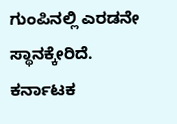ಗುಂಪಿನಲ್ಲಿ ಎರಡನೇ ಸ್ಥಾನಕ್ಕೇರಿದೆ. ಕರ್ನಾಟಕ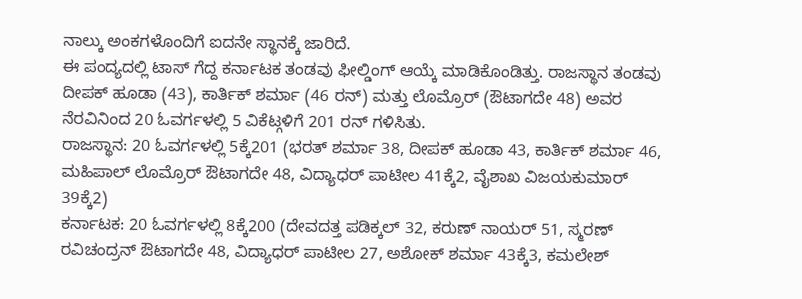ನಾಲ್ಕು ಅಂಕಗಳೊಂದಿಗೆ ಐದನೇ ಸ್ಥಾನಕ್ಕೆ ಜಾರಿದೆ.
ಈ ಪಂದ್ಯದಲ್ಲಿ ಟಾಸ್ ಗೆದ್ದ ಕರ್ನಾಟಕ ತಂಡವು ಫೀಲ್ಡಿಂಗ್ ಆಯ್ಕೆ ಮಾಡಿಕೊಂಡಿತ್ತು. ರಾಜಸ್ಥಾನ ತಂಡವು ದೀಪಕ್ ಹೂಡಾ (43), ಕಾರ್ತಿಕ್ ಶರ್ಮಾ (46 ರನ್) ಮತ್ತು ಲೊಮ್ರೊರ್ (ಔಟಾಗದೇ 48) ಅವರ ನೆರವಿನಿಂದ 20 ಓವರ್ಗಳಲ್ಲಿ 5 ವಿಕೆಟ್ಗಳಿಗೆ 201 ರನ್ ಗಳಿಸಿತು.
ರಾಜಸ್ಥಾನ: 20 ಓವರ್ಗಳಲ್ಲಿ 5ಕ್ಕೆ201 (ಭರತ್ ಶರ್ಮಾ 38, ದೀಪಕ್ ಹೂಡಾ 43, ಕಾರ್ತಿಕ್ ಶರ್ಮಾ 46, ಮಹಿಪಾಲ್ ಲೊಮ್ರೊರ್ ಔಟಾಗದೇ 48, ವಿದ್ಯಾಧರ್ ಪಾಟೀಲ 41ಕ್ಕೆ2, ವೈಶಾಖ ವಿಜಯಕುಮಾರ್ 39ಕ್ಕೆ2)
ಕರ್ನಾಟಕ: 20 ಓವರ್ಗಳಲ್ಲಿ 8ಕ್ಕೆ200 (ದೇವದತ್ತ ಪಡಿಕ್ಕಲ್ 32, ಕರುಣ್ ನಾಯರ್ 51, ಸ್ಮರಣ್ ರವಿಚಂದ್ರನ್ ಔಟಾಗದೇ 48, ವಿದ್ಯಾಧರ್ ಪಾಟೀಲ 27, ಅಶೋಕ್ ಶರ್ಮಾ 43ಕ್ಕೆ3, ಕಮಲೇಶ್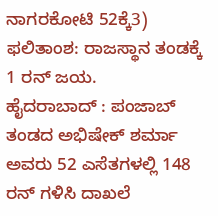ನಾಗರಕೋಟಿ 52ಕ್ಕೆ3) ಫಲಿತಾಂಶ: ರಾಜಸ್ಥಾನ ತಂಡಕ್ಕೆ 1 ರನ್ ಜಯ.
ಹೈದರಾಬಾದ್ : ಪಂಜಾಬ್ ತಂಡದ ಅಭಿಷೇಕ್ ಶರ್ಮಾ ಅವರು 52 ಎಸೆತಗಳಲ್ಲಿ 148 ರನ್ ಗಳಿಸಿ ದಾಖಲೆ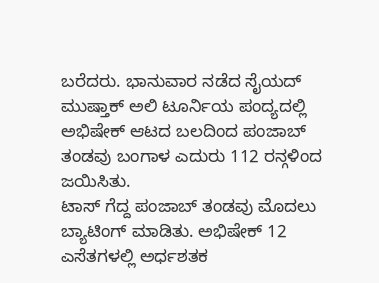ಬರೆದರು. ಭಾನುವಾರ ನಡೆದ ಸೈಯದ್ ಮುಷ್ತಾಕ್ ಅಲಿ ಟೂರ್ನಿಯ ಪಂದ್ಯದಲ್ಲಿ ಅಭಿಷೇಕ್ ಆಟದ ಬಲದಿಂದ ಪಂಜಾಬ್ ತಂಡವು ಬಂಗಾಳ ಎದುರು 112 ರನ್ಗಳಿಂದ ಜಯಿಸಿತು.
ಟಾಸ್ ಗೆದ್ದ ಪಂಜಾಬ್ ತಂಡವು ಮೊದಲು ಬ್ಯಾಟಿಂಗ್ ಮಾಡಿತು. ಅಭಿಷೇಕ್ 12 ಎಸೆತಗಳಲ್ಲಿ ಅರ್ಧಶತಕ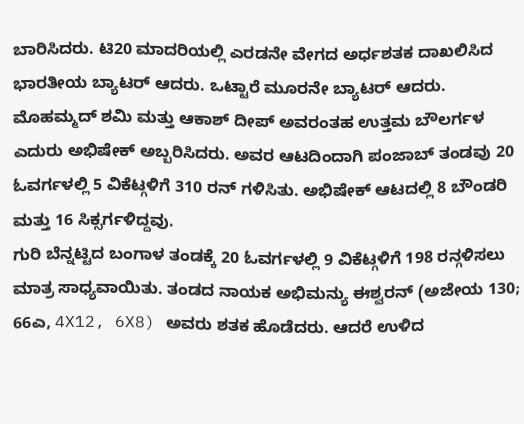ಬಾರಿಸಿದರು. ಟಿ20 ಮಾದರಿಯಲ್ಲಿ ಎರಡನೇ ವೇಗದ ಅರ್ಧಶತಕ ದಾಖಲಿಸಿದ ಭಾರತೀಯ ಬ್ಯಾಟರ್ ಆದರು. ಒಟ್ಟಾರೆ ಮೂರನೇ ಬ್ಯಾಟರ್ ಆದರು.
ಮೊಹಮ್ಮದ್ ಶಮಿ ಮತ್ತು ಆಕಾಶ್ ದೀಪ್ ಅವರಂತಹ ಉತ್ತಮ ಬೌಲರ್ಗಳ ಎದುರು ಅಭಿಷೇಕ್ ಅಬ್ಬರಿಸಿದರು. ಅವರ ಆಟದಿಂದಾಗಿ ಪಂಜಾಬ್ ತಂಡವು 20 ಓವರ್ಗಳಲ್ಲಿ 5 ವಿಕೆಟ್ಗಳಿಗೆ 310 ರನ್ ಗಳಿಸಿತು. ಅಭಿಷೇಕ್ ಆಟದಲ್ಲಿ 8 ಬೌಂಡರಿ ಮತ್ತು 16 ಸಿಕ್ಸರ್ಗಳಿದ್ದವು.
ಗುರಿ ಬೆನ್ನಟ್ಟಿದ ಬಂಗಾಳ ತಂಡಕ್ಕೆ 20 ಓವರ್ಗಳಲ್ಲಿ 9 ವಿಕೆಟ್ಗಳಿಗೆ 198 ರನ್ಗಳಿಸಲು ಮಾತ್ರ ಸಾಧ್ಯವಾಯಿತು. ತಂಡದ ನಾಯಕ ಅಭಿಮನ್ಯು ಈಶ್ವರನ್ (ಅಜೇಯ 130; 66ಎ, 4X12, 6X8) ಅವರು ಶತಕ ಹೊಡೆದರು. ಆದರೆ ಉಳಿದ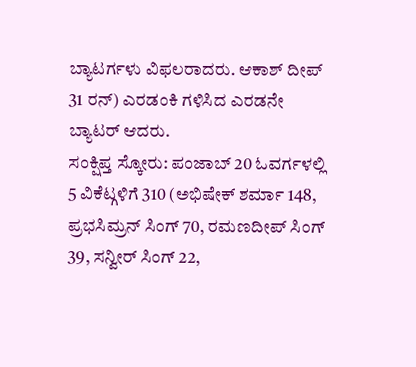ಬ್ಯಾಟರ್ಗಳು ವಿಫಲರಾದರು. ಆಕಾಶ್ ದೀಪ್ 31 ರನ್) ಎರಡಂಕಿ ಗಳಿಸಿದ ಎರಡನೇ ಬ್ಯಾಟರ್ ಆದರು.
ಸಂಕ್ಷಿಪ್ತ ಸ್ಕೋರು: ಪಂಜಾಬ್ 20 ಓವರ್ಗಳಲ್ಲಿ 5 ವಿಕೆಟ್ಗಳಿಗೆ 310 (ಅಭಿಷೇಕ್ ಶರ್ಮಾ 148, ಪ್ರಭಸಿಮ್ರನ್ ಸಿಂಗ್ 70, ರಮಣದೀಪ್ ಸಿಂಗ್ 39, ಸನ್ವೀರ್ ಸಿಂಗ್ 22,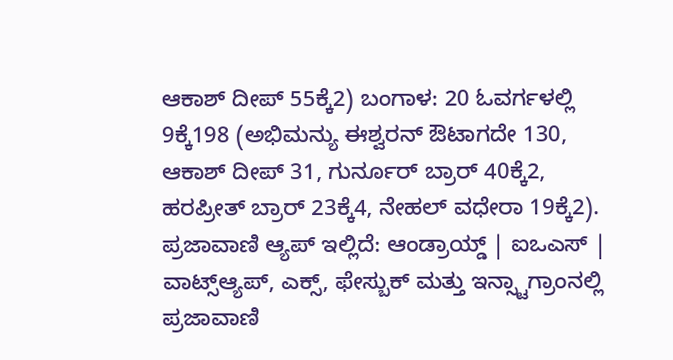ಆಕಾಶ್ ದೀಪ್ 55ಕ್ಕೆ2) ಬಂಗಾಳ: 20 ಓವರ್ಗಳಲ್ಲಿ 9ಕ್ಕೆ198 (ಅಭಿಮನ್ಯು ಈಶ್ವರನ್ ಔಟಾಗದೇ 130, ಆಕಾಶ್ ದೀಪ್ 31, ಗುರ್ನೂರ್ ಬ್ರಾರ್ 40ಕ್ಕೆ2, ಹರಪ್ರೀತ್ ಬ್ರಾರ್ 23ಕ್ಕೆ4, ನೇಹಲ್ ವಧೇರಾ 19ಕ್ಕೆ2).
ಪ್ರಜಾವಾಣಿ ಆ್ಯಪ್ ಇಲ್ಲಿದೆ: ಆಂಡ್ರಾಯ್ಡ್ | ಐಒಎಸ್ | ವಾಟ್ಸ್ಆ್ಯಪ್, ಎಕ್ಸ್, ಫೇಸ್ಬುಕ್ ಮತ್ತು ಇನ್ಸ್ಟಾಗ್ರಾಂನಲ್ಲಿ ಪ್ರಜಾವಾಣಿ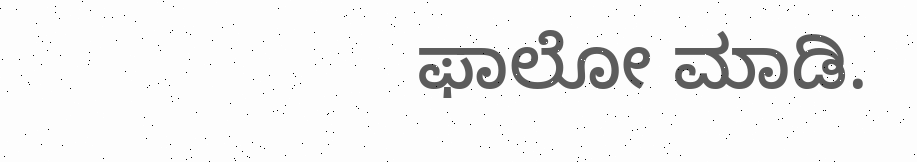ಫಾಲೋ ಮಾಡಿ.